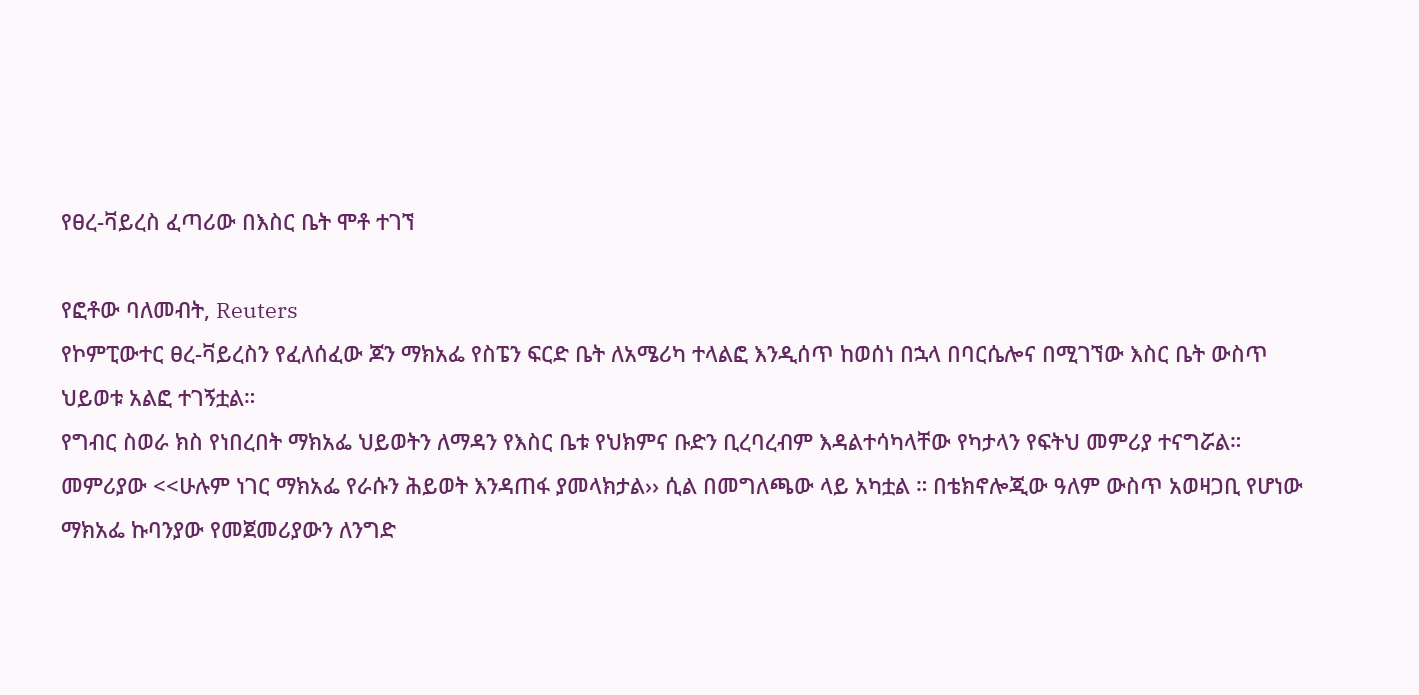የፀረ-ቫይረስ ፈጣሪው በእስር ቤት ሞቶ ተገኘ

የፎቶው ባለመብት, Reuters
የኮምፒውተር ፀረ-ቫይረስን የፈለሰፈው ጆን ማክአፌ የስፔን ፍርድ ቤት ለአሜሪካ ተላልፎ እንዲሰጥ ከወሰነ በኋላ በባርሴሎና በሚገኘው እስር ቤት ውስጥ ህይወቱ አልፎ ተገኝቷል።
የግብር ስወራ ክስ የነበረበት ማክአፌ ህይወትን ለማዳን የእስር ቤቱ የህክምና ቡድን ቢረባረብም እዳልተሳካላቸው የካታላን የፍትህ መምሪያ ተናግሯል።
መምሪያው <<ሁሉም ነገር ማክአፌ የራሱን ሕይወት እንዳጠፋ ያመላክታል›› ሲል በመግለጫው ላይ አካቷል ። በቴክኖሎጂው ዓለም ውስጥ አወዛጋቢ የሆነው ማክአፌ ኩባንያው የመጀመሪያውን ለንግድ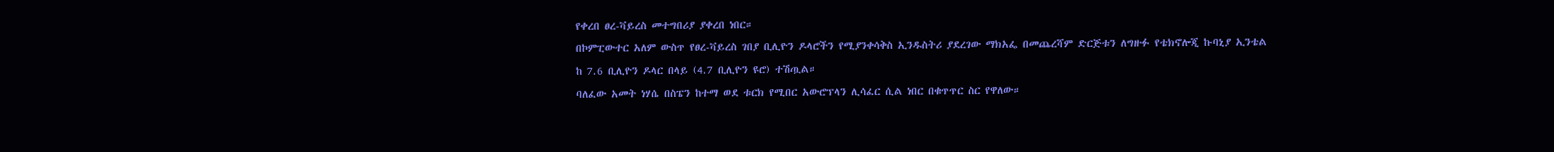የቀረበ ፀረ-ቫይረስ መተግበሪያ ያቀረበ ነበር።
በኮምፒውተር አለም ውስጥ የፀረ-ቫይረስ ገበያ ቢሊዮን ዶላሮችን የሚያንቀሳቅስ ኢንዱስትሪ ያደረገው ማክአፌ በመጨረሻም ድርጅቱን ለግዙፉ የቴክኖሎጂ ኩባኒያ ኢንቴል ከ 7.6 ቢሊዮን ዶላር በላይ (4.7 ቢሊዮን ዩሮ) ተሽጧል።
ባለፈው አመት ነሃሴ በስፔን ከተማ ወደ ቱርክ የሚበር አውሮፕላን ሊሳፈር ሲል ነበር በቁጥጥር ስር የዋለው።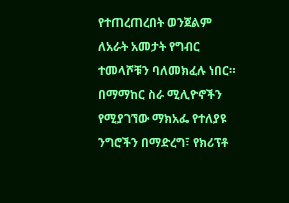የተጠረጠረበት ወንጀልም ለአራት አመታት የግብር ተመላሾቹን ባለመክፈሉ ነበር።
በማማከር ስራ ሚሊዮኖችን የሚያገኘው ማክአፌ የተለያዩ ንግሮችን በማድረግ፣ የክሪፕቶ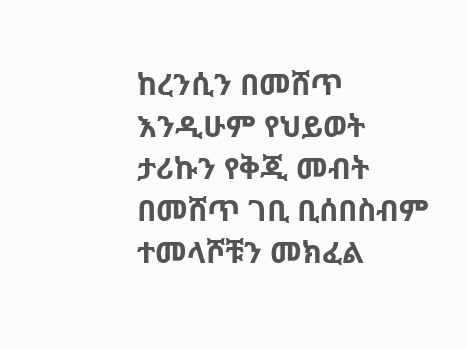ከረንሲን በመሸጥ እንዲሁም የህይወት ታሪኩን የቅጂ መብት በመሸጥ ገቢ ቢሰበስብም ተመላሾቹን መክፈል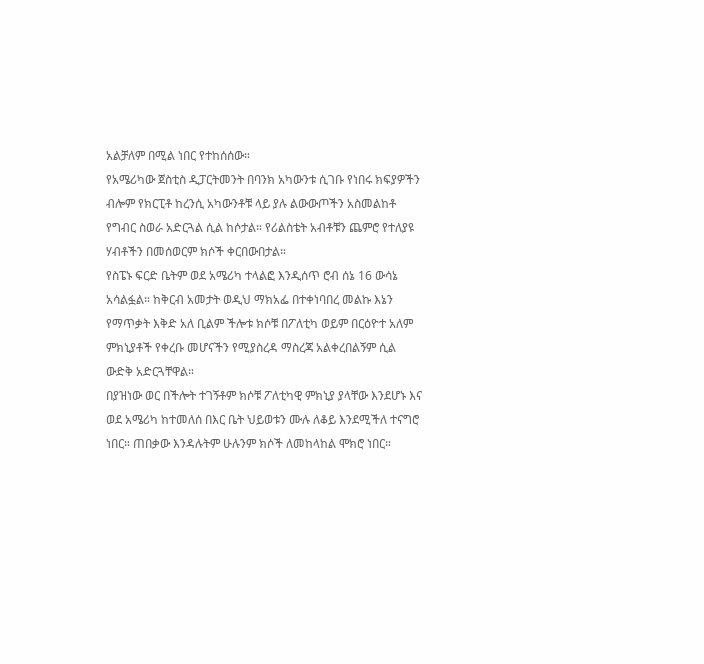አልቻለም በሚል ነበር የተከሰሰው።
የአሜሪካው ጀስቲስ ዲፓርትመንት በባንክ አካውንቱ ሲገቡ የነበሩ ክፍያዎችን ብሎም የክርፒቶ ከረንሲ አካውንቶቹ ላይ ያሉ ልውውጦችን አስመልከቶ የግብር ስወራ አድርጓል ሲል ከሶታል። የሪልስቴት አብቶቹን ጨምሮ የተለያዩ ሃብቶችን በመሰወርም ክሶች ቀርበውበታል።
የስፔኑ ፍርድ ቤትም ወደ አሜሪካ ተላልፎ እንዲሰጥ ሮብ ሰኔ 16 ውሳኔ አሳልፏል። ከቅርብ አመታት ወዲህ ማክአፌ በተቀነባበረ መልኩ እኔን የማጥቃት እቅድ አለ ቢልም ችሎቱ ክሶቹ በፖለቲካ ወይም በርዕዮተ አለም ምክኒያቶች የቀረቡ መሆናችን የሚያስረዳ ማስረጃ አልቀረበልኝም ሲል ውድቅ አድርጓቸዋል።
በያዝነው ወር በችሎት ተገኝቶም ክሶቹ ፖለቲካዊ ምክኒያ ያላቸው እንደሆኑ እና ወደ አሜሪካ ከተመለሰ በእር ቤት ህይወቱን ሙሉ ለቆይ እንደሚችለ ተናግሮ ነበር። ጠበቃው እንዳሉትም ሁሉንም ክሶች ለመከላከል ሞክሮ ነበር።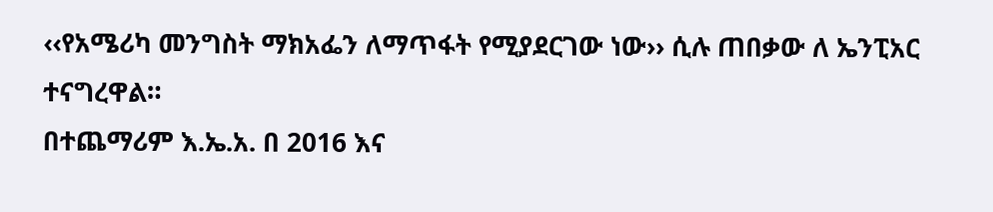‹‹የአሜሪካ መንግስት ማክአፌን ለማጥፋት የሚያደርገው ነው›› ሲሉ ጠበቃው ለ ኤንፒአር ተናግረዋል።
በተጨማሪም እ.ኤ.አ. በ 2016 እና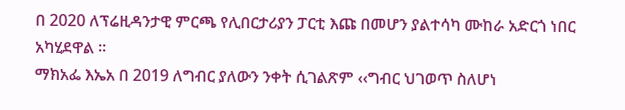በ 2020 ለፕሬዚዳንታዊ ምርጫ የሊበርታሪያን ፓርቲ እጩ በመሆን ያልተሳካ ሙከራ አድርጎ ነበር አካሂደዋል ።
ማክአፌ እኤአ በ 2019 ለግብር ያለውን ንቀት ሲገልጽም ‹‹ግብር ህገወጥ ስለሆነ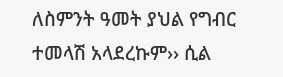ለስምንት ዓመት ያህል የግብር ተመላሽ አላደረኩም›› ሲል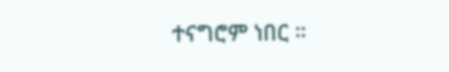ተናግሮም ነበር ።